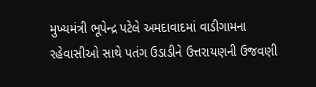મુખ્યમંત્રી ભૂપેન્દ્ર પટેલે અમદાવાદમાં વાડીગામના રહેવાસીઓ સાથે પતંગ ઉડાડીને ઉત્તરાયણની ઉજવણી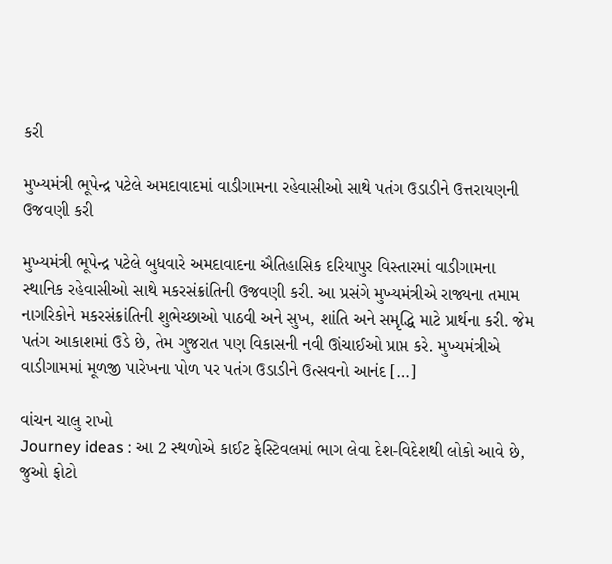કરી

મુખ્યમંત્રી ભૂપેન્દ્ર પટેલે અમદાવાદમાં વાડીગામના રહેવાસીઓ સાથે પતંગ ઉડાડીને ઉત્તરાયણની ઉજવણી કરી

મુખ્યમંત્રી ભૂપેન્દ્ર પટેલે બુધવારે અમદાવાદના ઐતિહાસિક દરિયાપુર વિસ્તારમાં વાડીગામના સ્થાનિક રહેવાસીઓ સાથે મકરસંક્રાંતિની ઉજવણી કરી. આ પ્રસંગે મુખ્યમંત્રીએ રાજ્યના તમામ નાગરિકોને મકરસંક્રાંતિની શુભેચ્છાઓ પાઠવી અને સુખ, શાંતિ અને સમૃદ્ધિ માટે પ્રાર્થના કરી. જેમ પતંગ આકાશમાં ઉડે છે, તેમ ગુજરાત પણ વિકાસની નવી ઊંચાઈઓ પ્રાપ્ત કરે. મુખ્યમંત્રીએ વાડીગામમાં મૂળજી પારેખના પોળ પર પતંગ ઉડાડીને ઉત્સવનો આનંદ […]

વાંચન ચાલુ રાખો
Journey ideas : આ 2 સ્થળોએ કાઈટ ફેસ્ટિવલમાં ભાગ લેવા દેશ-વિદેશથી લોકો આવે છે, જુઓ ફોટો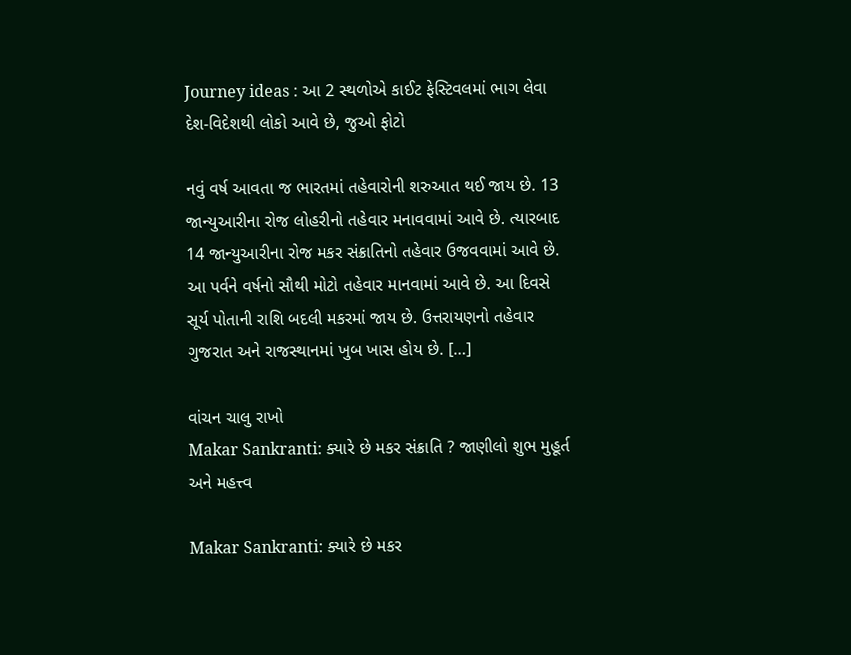Journey ideas : આ 2 સ્થળોએ કાઈટ ફેસ્ટિવલમાં ભાગ લેવા દેશ-વિદેશથી લોકો આવે છે, જુઓ ફોટો

નવું વર્ષ આવતા જ ભારતમાં તહેવારોની શરુઆત થઈ જાય છે. 13 જાન્યુઆરીના રોજ લોહરીનો તહેવાર મનાવવામાં આવે છે. ત્યારબાદ 14 જાન્યુઆરીના રોજ મકર સંક્રાતિનો તહેવાર ઉજવવામાં આવે છે. આ પર્વને વર્ષનો સૌથી મોટો તહેવાર માનવામાં આવે છે. આ દિવસે સૂર્ય પોતાની રાશિ બદલી મકરમાં જાય છે. ઉત્તરાયણનો તહેવાર ગુજરાત અને રાજસ્થાનમાં ખુબ ખાસ હોય છે. […]

વાંચન ચાલુ રાખો
Makar Sankranti: ક્યારે છે મકર સંક્રાતિ ? જાણીલો શુભ મુહૂર્ત અને મહત્ત્વ

Makar Sankranti: ક્યારે છે મકર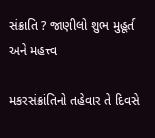સંક્રાતિ ? જાણીલો શુભ મુહૂર્ત અને મહત્ત્વ

મકરસંક્રાંતિનો તહેવાર તે દિવસે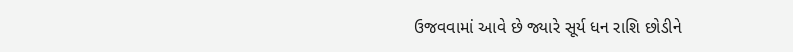ઉજવવામાં આવે છે જ્યારે સૂર્ય ધન રાશિ છોડીને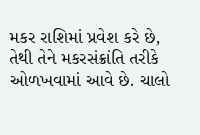મકર રાશિમાં પ્રવેશ કરે છે, તેથી તેને મકરસંક્રાંતિ તરીકે ઓળખવામાં આવે છે. ચાલો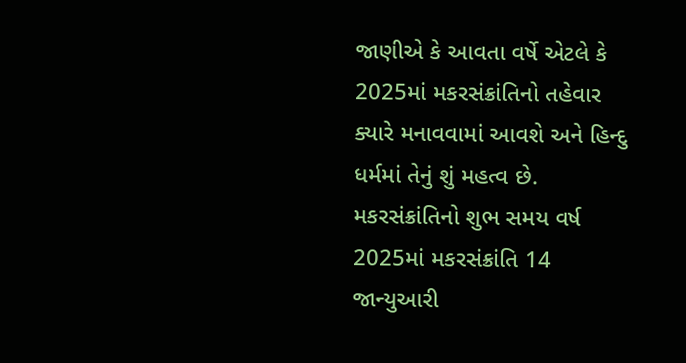જાણીએ કે આવતા વર્ષે એટલે કે 2025માં મકરસંક્રાંતિનો તહેવાર ક્યારે મનાવવામાં આવશે અને હિન્દુ ધર્મમાં તેનું શું મહત્વ છે. મકરસંક્રાંતિનો શુભ સમય વર્ષ 2025માં મકરસંક્રાંતિ 14 જાન્યુઆરી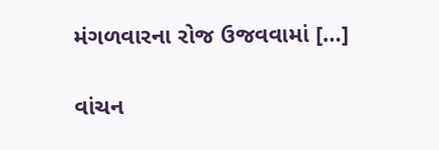મંગળવારના રોજ ઉજવવામાં […]

વાંચન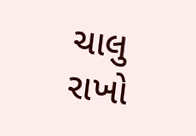ચાલુ રાખો